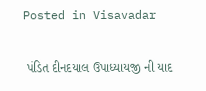Posted in Visavadar

 પંડિત દીનદયાલ ઉપાધ્યાયજી ની યાદ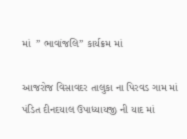માં  ” ભાવાંજલિ” કાર્યક્રમ માં

આજરોજ વિસાવદર તાલુકા ના પિરવડ ગામ માં પંડિત દીનદયાલ ઉપાધ્યાયજી ની યાદ માં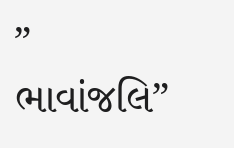” ભાવાંજલિ”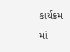કાર્યક્રમ માં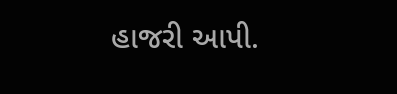હાજરી આપી.